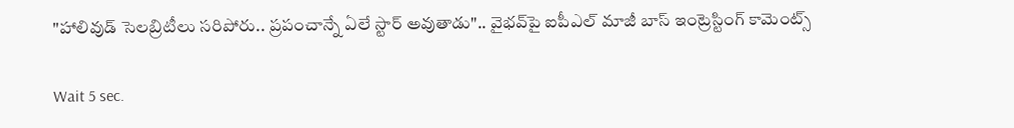"హాలివుడ్ సెలబ్రిటీలు సరిపోరు.. ప్రపంచాన్నే ఏలే స్టార్ అవుతాడు".. వైభవ్‌పై ఐపీఎల్ మాజీ బాస్ ఇంట్రెస్టింగ్ కామెంట్స్

Wait 5 sec.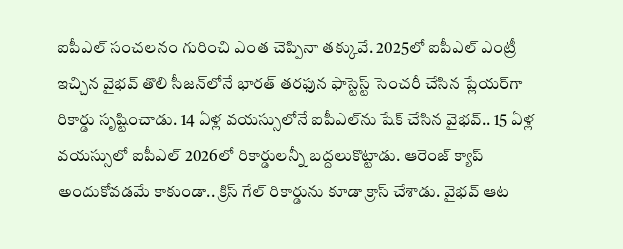ఐపీఎల్ సంచలనం గురించి ఎంత చెప్పినా తక్కువే. 2025లో ఐపీఎల్ ఎంట్రీ ఇచ్చిన వైభవ్ తొలి సీజన్‌లోనే భారత్ తరఫున ఫాస్టెస్ట్ సెంచరీ చేసిన ప్లేయర్‌గా రికార్డు సృష్టించాడు. 14 ఏళ్ల వయస్సులోనే ఐపీఎల్‌ను షేక్ చేసిన వైభవ్.. 15 ఏళ్ల వయస్సులో ఐపీఎల్ 2026లో రికార్డులన్నీ బద్దలుకొట్టాడు. ఆరెంజ్ క్యాప్ అందుకోవడమే కాకుండా.. క్రిస్ గేల్ రికార్డును కూడా క్రాస్ చేశాడు. వైభవ్ ఆట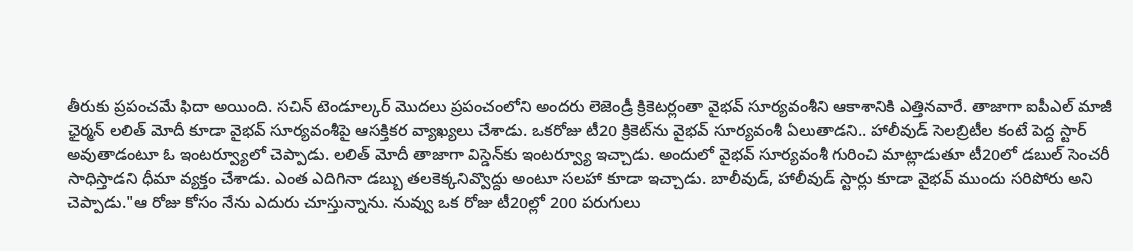తీరుకు ప్రపంచమే ఫిదా అయింది. సచిన్ టెండూల్కర్ మొదలు ప్రపంచంలోని అందరు లెజెండ్రీ క్రికెటర్లంతా వైభవ్ సూర్యవంశీని ఆకాశానికి ఎత్తినవారే. తాజాగా ఐపీఎల్ మాజీ ఛైర్మన్ లలిత్ మోదీ కూడా వైభవ్ సూర్యవంశీపై ఆసక్తికర వ్యాఖ్యలు చేశాడు. ఒకరోజు టీ20 క్రికెట్‌ను వైభవ్ సూర్యవంశీ ఏలుతాడని.. హాలీవుడ్ సెలబ్రిటీల కంటే పెద్ద స్టార్ అవుతాడంటూ ఓ ఇంటర్వ్యూలో చెప్పాడు. లలిత్ మోదీ తాజాగా విస్డెన్‌కు ఇంటర్వ్యూ ఇచ్చాడు. అందులో వైభవ్ సూర్యవంశీ గురించి మాట్లాడుతూ టీ20లో డబుల్ సెంచరీ సాధిస్తాడని ధీమా వ్యక్తం చేశాడు. ఎంత ఎదిగినా డబ్బు తలకెక్కనివ్వొద్దు అంటూ సలహా కూడా ఇచ్చాడు. బాలీవుడ్, హాలీవుడ్ స్టార్లు కూడా వైభవ్ ముందు సరిపోరు అని చెప్పాడు."ఆ రోజు కోసం నేను ఎదురు చూస్తున్నాను. నువ్వు ఒక రోజు టీ20ల్లో 200 పరుగులు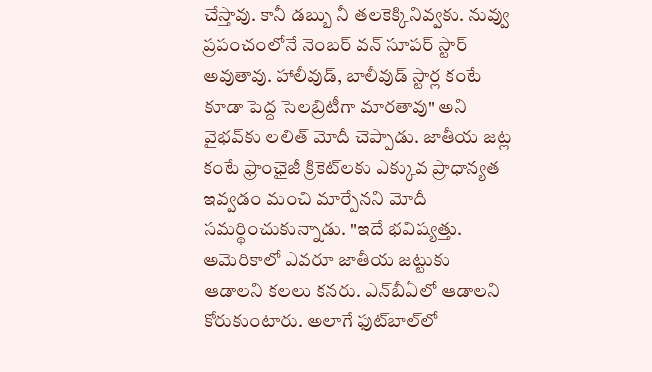చేస్తావు. కానీ డబ్బు నీ తలకెక్కినివ్వకు. నువ్వు ప్రపంచంలోనే నెంబర్ వన్ సూపర్ స్టార్ అవుతావు. హాలీవుడ్, బాలీవుడ్ స్టార్ల కంటే కూడా పెద్ద సెలబ్రిటీగా మారతావు" అని వైభవ్‌కు లలిత్ మోదీ చెప్పాడు. జాతీయ జట్ల కంటే ఫ్రాంఛైజీ క్రికెట్‌లకు ఎక్కువ ప్రాధాన్యత ఇవ్వడం మంచి మార్పేనని మోదీ సమర్థించుకున్నాడు. "ఇదే భవిష్యత్తు. అమెరికాలో ఎవరూ జాతీయ జట్టుకు ఆడాలని కలలు కనరు. ఎన్‌బీఏలో ఆడాలని కోరుకుంటారు. అలాగే ఫుట్‌బాల్‌లో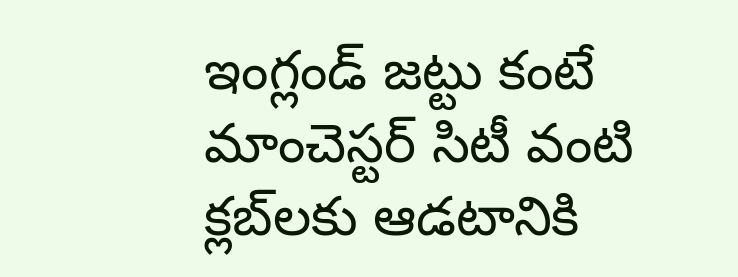ఇంగ్లండ్ జట్టు కంటే మాంచెస్టర్ సిటీ వంటి క్లబ్‌లకు ఆడటానికి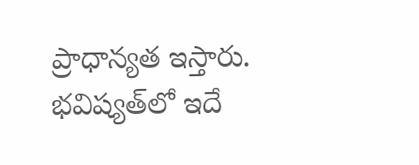ప్రాధాన్యత ఇస్తారు. భవిష్యత్‌లో ఇదే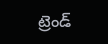ట్రెండ్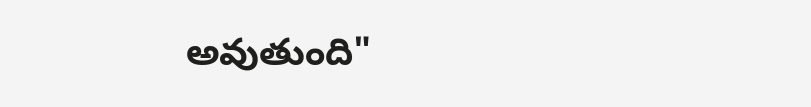అవుతుంది"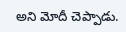అని మోదీ చెప్పాడు.